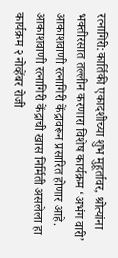रत्नागिरी:कार्तिकी एकादशीच्या शुभ मुहूर्तावर, श्रोत्यांना भक्तीरसात तल्लीन करणारा विशेष कार्यक्रम ‘अभंग वारी’ आकाशवाणी रत्नागिरी केंद्रावरून प्रसारित होणार आहे. आकाशवाणी रत्नागिरी केंद्राची खास निर्मिती असलेला हा कार्यक्रम २ नोव्हेंबर रोजी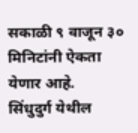सकाळी ९ वाजून ३० मिनिटांनी ऐकता येणार आहे.
सिंधुदुर्ग येथील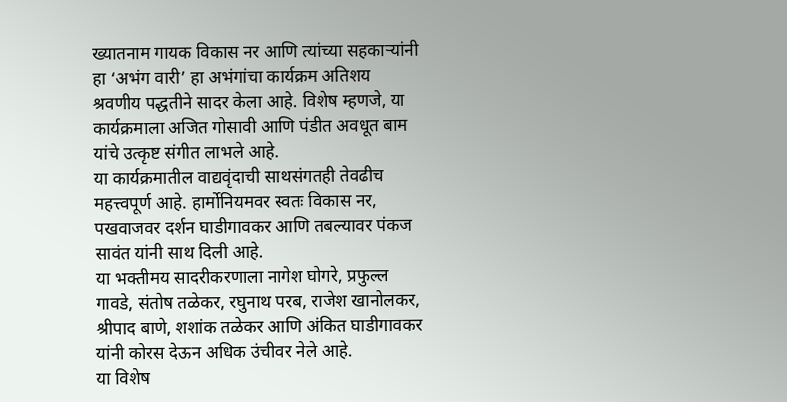ख्यातनाम गायक विकास नर आणि त्यांच्या सहकाऱ्यांनी हा ‘अभंग वारी’ हा अभंगांचा कार्यक्रम अतिशय श्रवणीय पद्धतीने सादर केला आहे. विशेष म्हणजे, या कार्यक्रमाला अजित गोसावी आणि पंडीत अवधूत बाम यांचे उत्कृष्ट संगीत लाभले आहे.
या कार्यक्रमातील वाद्यवृंदाची साथसंगतही तेवढीच महत्त्वपूर्ण आहे. हार्मोनियमवर स्वतः विकास नर, पखवाजवर दर्शन घाडीगावकर आणि तबल्यावर पंकज सावंत यांनी साथ दिली आहे.
या भक्तीमय सादरीकरणाला नागेश घोगरे, प्रफुल्ल गावडे, संतोष तळेकर, रघुनाथ परब, राजेश खानोलकर, श्रीपाद बाणे, शशांक तळेकर आणि अंकित घाडीगावकर यांनी कोरस देऊन अधिक उंचीवर नेले आहे.
या विशेष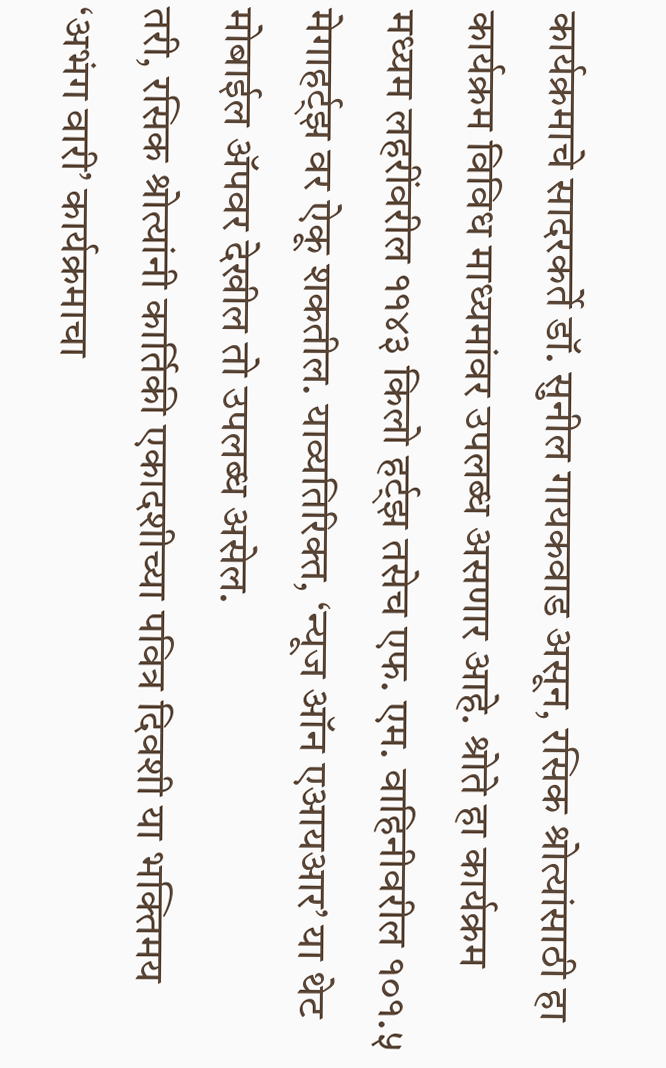कार्यक्रमाचे सादरकर्ते डॉ. सुनील गायकवाड असून, रसिक श्रोत्यांसाठी हा कार्यक्रम विविध माध्यमांवर उपलब्ध असणार आहे. श्रोते हा कार्यक्रम मध्यम लहरींवरील ११४३ किलो हर्ट्झ तसेच एफ. एम. वाहिनीवरील १०१.५ मेगाहर्ट्झ वर ऐकू शकतील. याव्यतिरिक्त, ‘न्यूज ऑन एआयआर’ या थेट मोबाईल ॲपवर देखील तो उपलब्ध असेल.
तरी, रसिक श्रोत्यांनी कार्तिकी एकादशीच्या पवित्र दिवशी या भक्तिमय ‘अभंग वारी’ कार्यक्रमाचा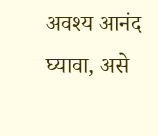अवश्य आनंद घ्यावा, असे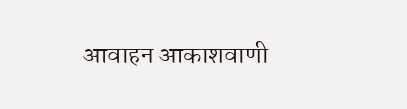आवाहन आकाशवाणी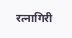रत्नागिरी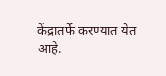केंद्रातर्फे करण्यात येत आहे.